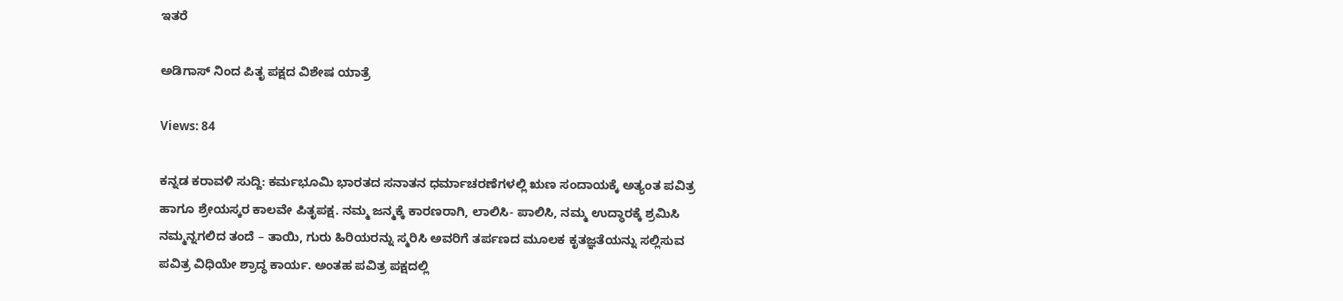ಇತರೆ

ಅಡಿಗಾಸ್ ನಿಂದ ಪಿತೃ ಪಕ್ಷದ ವಿಶೇಷ ಯಾತ್ರೆ

Views: 84

ಕನ್ನಡ ಕರಾವಳಿ ಸುದ್ದಿ: ಕರ್ಮಭೂಮಿ ಭಾರತದ ಸನಾತನ ಧರ್ಮಾಚರಣೆಗಳಲ್ಲಿ ಋಣ ಸಂದಾಯಕ್ಕೆ ಅತ್ಯಂತ ಪವಿತ್ರ ಹಾಗೂ ಶ್ರೇಯಸ್ಕರ ಕಾಲವೇ ಪಿತೃಪಕ್ಷ. ನಮ್ಮ ಜನ್ಮಕ್ಕೆ ಕಾರಣರಾಗಿ, ಲಾಲಿಸಿ- ಪಾಲಿಸಿ, ನಮ್ಮ ಉದ್ಧಾರಕ್ಕೆ ಶ್ರಮಿಸಿ ನಮ್ಮನ್ನಗಲಿದ ತಂದೆ – ತಾಯಿ, ಗುರು ಹಿರಿಯರನ್ನು ಸ್ಮರಿಸಿ ಅವರಿಗೆ ತರ್ಪಣದ ಮೂಲಕ ಕೃತಜ್ಞತೆಯನ್ನು ಸಲ್ಲಿಸುವ ಪವಿತ್ರ ವಿಧಿಯೇ ಶ್ರಾದ್ಧ ಕಾರ್ಯ. ಅಂತಹ ಪವಿತ್ರ ಪಕ್ಷದಲ್ಲಿ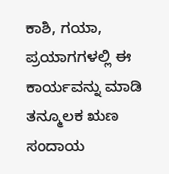ಕಾಶಿ, ಗಯಾ, ಪ್ರಯಾಗಗಳಲ್ಲಿ ಈ ಕಾರ್ಯವನ್ನು ಮಾಡಿ ತನ್ಮೂಲಕ ಋಣ ಸಂದಾಯ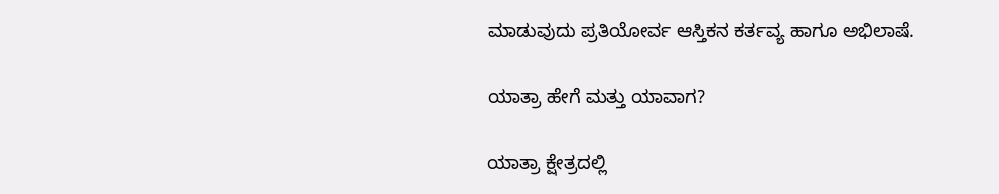ಮಾಡುವುದು ಪ್ರತಿಯೋರ್ವ ಆಸ್ತಿಕನ ಕರ್ತವ್ಯ ಹಾಗೂ ಅಭಿಲಾಷೆ.

ಯಾತ್ರಾ ಹೇಗೆ ಮತ್ತು ಯಾವಾಗ?

ಯಾತ್ರಾ ಕ್ಷೇತ್ರದಲ್ಲಿ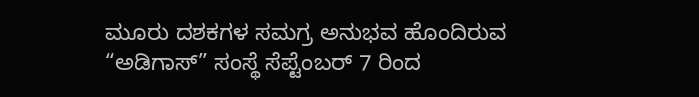ಮೂರು ದಶಕಗಳ ಸಮಗ್ರ ಅನುಭವ ಹೊಂದಿರುವ “ಅಡಿಗಾಸ್” ಸಂಸ್ಥೆ ಸೆಪ್ಟೆಂಬರ್ 7 ರಿಂದ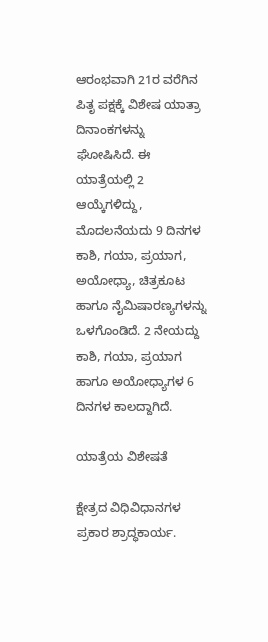ಆರಂಭವಾಗಿ 21ರ ವರೆಗಿನ ಪಿತೃ ಪಕ್ಷಕ್ಕೆ ವಿಶೇಷ ಯಾತ್ರಾ ದಿನಾಂಕಗಳನ್ನು ಘೋಷಿಸಿದೆ. ಈ ಯಾತ್ರೆಯಲ್ಲಿ 2 ಆಯ್ಕೆಗಳಿದ್ದು, ಮೊದಲನೆಯದು 9 ದಿನಗಳ ಕಾಶಿ, ಗಯಾ, ಪ್ರಯಾಗ, ಅಯೋಧ್ಯಾ, ಚಿತ್ರಕೂಟ ಹಾಗೂ ನೈಮಿಷಾರಣ್ಯಗಳನ್ನು ಒಳಗೊಂಡಿದೆ. 2 ನೇಯದ್ದು ಕಾಶಿ, ಗಯಾ, ಪ್ರಯಾಗ ಹಾಗೂ ಅಯೋಧ್ಯಾಗಳ 6 ದಿನಗಳ ಕಾಲದ್ದಾಗಿದೆ.

ಯಾತ್ರೆಯ ವಿಶೇಷತೆ

ಕ್ಷೇತ್ರದ ವಿಧಿವಿಧಾನಗಳ ಪ್ರಕಾರ ಶ್ರಾದ್ಧಕಾರ್ಯ.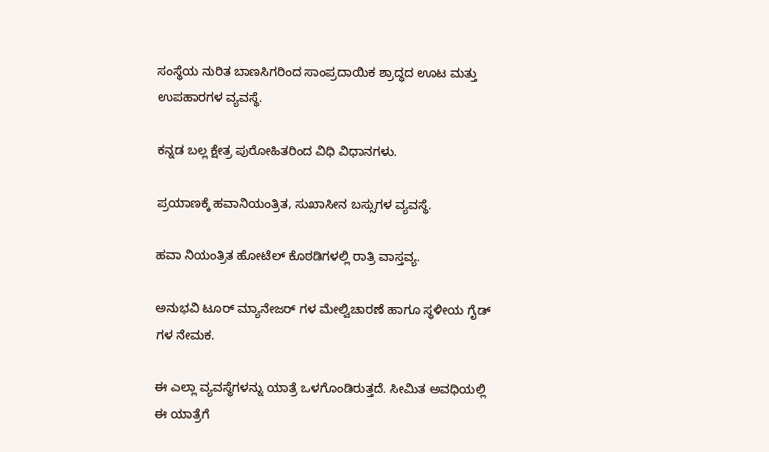ಸಂಸ್ಥೆಯ ನುರಿತ ಬಾಣಸಿಗರಿಂದ ಸಾಂಪ್ರದಾಯಿಕ ಶ್ರಾದ್ಧದ ಊಟ ಮತ್ತು ಉಪಹಾರಗಳ ವ್ಯವಸ್ಥೆ.

ಕನ್ನಡ ಬಲ್ಲ ಕ್ಷೇತ್ರ ಪುರೋಹಿತರಿಂದ ವಿಧಿ ವಿಧಾನಗಳು.

ಪ್ರಯಾಣಕ್ಕೆ ಹವಾನಿಯಂತ್ರಿತ, ಸುಖಾಸೀನ ಬಸ್ಸುಗಳ ವ್ಯವಸ್ಥೆ.

ಹವಾ ನಿಯಂತ್ರಿತ ಹೋಟೆಲ್ ಕೊಠಡಿಗಳಲ್ಲಿ ರಾತ್ರಿ ವಾಸ್ತವ್ಯ.

ಅನುಭವಿ ಟೂರ್ ಮ್ಯಾನೇಜರ್ ಗಳ ಮೇಲ್ವಿಚಾರಣೆ ಹಾಗೂ ಸ್ಥಳೀಯ ಗೈಡ್ ಗಳ ನೇಮಕ.

ಈ ಎಲ್ಲಾ ವ್ಯವಸ್ಥೆಗಳನ್ನು ಯಾತ್ರೆ ಒಳಗೊಂಡಿರುತ್ತದೆ. ಸೀಮಿತ ಅವಧಿಯಲ್ಲಿ ಈ ಯಾತ್ರೆಗೆ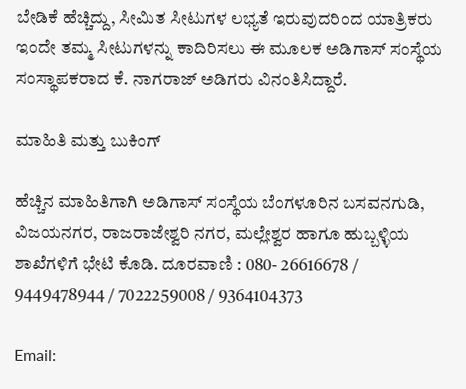ಬೇಡಿಕೆ ಹೆಚ್ಚಿದ್ದು, ಸೀಮಿತ ಸೀಟುಗಳ ಲಭ್ಯತೆ ಇರುವುದರಿಂದ ಯಾತ್ರಿಕರು ಇಂದೇ ತಮ್ಮ ಸೀಟುಗಳನ್ನು ಕಾದಿರಿಸಲು ಈ ಮೂಲಕ ಅಡಿಗಾಸ್ ಸಂಸ್ಥೆಯ ಸಂಸ್ಥಾಪಕರಾದ ಕೆ. ನಾಗರಾಜ್ ಅಡಿಗರು ವಿನಂತಿಸಿದ್ದಾರೆ.

ಮಾಹಿತಿ ಮತ್ತು ಬುಕಿಂಗ್

ಹೆಚ್ಚಿನ ಮಾಹಿತಿಗಾಗಿ ಅಡಿಗಾಸ್ ಸಂಸ್ಥೆಯ ಬೆಂಗಳೂರಿನ ಬಸವನಗುಡಿ, ವಿಜಯನಗರ, ರಾಜರಾಜೇಶ್ವರಿ ನಗರ, ಮಲ್ಲೇಶ್ವರ ಹಾಗೂ ಹುಬ್ಬಳ್ಳಿಯ ಶಾಖೆಗಳಿಗೆ ಭೇಟಿ ಕೊಡಿ. ದೂರವಾಣಿ : 080- 26616678 / 9449478944 / 7022259008 / 9364104373

Email: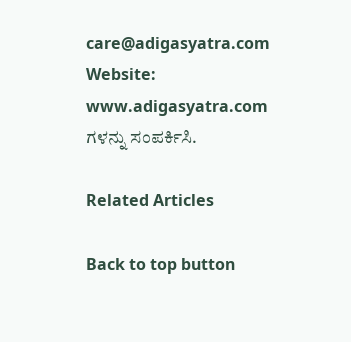care@adigasyatra.com Website: www.adigasyatra.com ಗಳನ್ನು ಸಂಪರ್ಕಿಸಿ.

Related Articles

Back to top button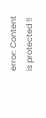error: Content is protected !!